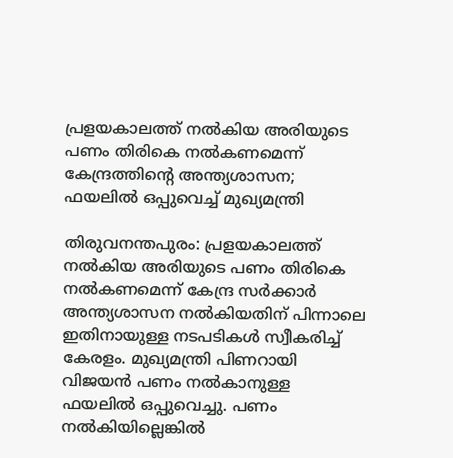പ്രളയകാലത്ത് നൽകിയ അരിയുടെ പണം തിരികെ നൽകണമെന്ന് കേന്ദ്രത്തിന്റെ അന്ത്യശാസന; ഫയലിൽ ഒപ്പുവെച്ച് മുഖ്യമന്ത്രി

തിരുവനന്തപുരം: പ്രളയകാലത്ത് നൽകിയ അരിയുടെ പണം തിരികെ നൽകണമെന്ന് കേന്ദ്ര സർക്കാർ അന്ത്യശാസന നൽകിയതിന് പിന്നാലെ
ഇതിനായുള്ള നടപടികൾ സ്വീകരിച്ച് കേരളം. മുഖ്യമന്ത്രി പിണറായി വിജയൻ പണം നൽകാനുള്ള ഫയലിൽ ഒപ്പുവെച്ചു. പണം നൽകിയില്ലെങ്കിൽ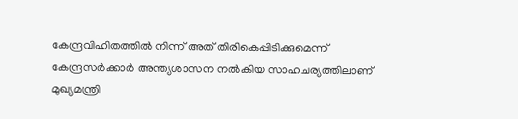കേന്ദ്രവിഹിതത്തിൽ നിന്ന് അത് തിരികെപ്പിടിക്കുമെന്ന് കേന്ദ്രസർക്കാർ അന്ത്യശാസന നൽകിയ സാഹചര്യത്തിലാണ് മുഖ്യമന്ത്രി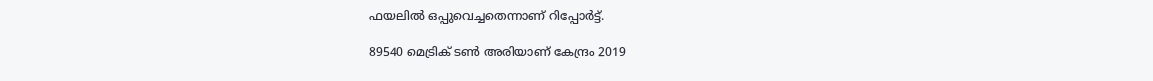ഫയലിൽ ഒപ്പുവെച്ചതെന്നാണ് റിപ്പോർട്ട്.

89540 മെട്രിക് ടൺ അരിയാണ് കേന്ദ്രം 2019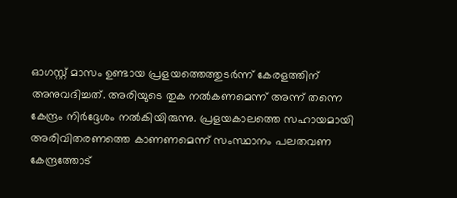ഓഗസ്റ്റ് മാസം ഉണ്ടായ പ്രളയത്തെത്തുടർന്ന് കേരളത്തിന് അനുവദിച്ചത്. അരിയുടെ തുക നൽകണമെന്ന് അന്ന് തന്നെ കേന്ദ്രം നിർദ്ദേശം നൽകിയിരുന്നു. പ്രളയകാലത്തെ സഹായമായി അരിവിതരണത്തെ കാണണമെന്ന് സംസ്ഥാനം പലതവണ കേന്ദ്രത്തോട്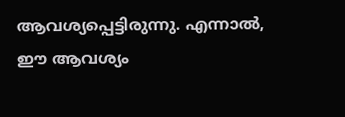ആവശ്യപ്പെട്ടിരുന്നു. എന്നാൽ, ഈ ആവശ്യം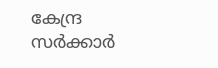കേന്ദ്ര സർക്കാർ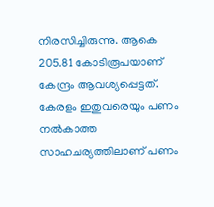നിരസിച്ചിരുന്നു. ആകെ 205.81 കോടിരൂപയാണ് കേന്ദ്രം ആവശ്യപ്പെട്ടത്. കേരളം ഇതുവരെയും പണം നൽകാത്ത സാഹചര്യത്തിലാണ് പണം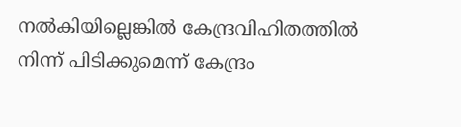നൽകിയില്ലെങ്കിൽ കേന്ദ്രവിഹിതത്തിൽ നിന്ന് പിടിക്കുമെന്ന് കേന്ദ്രം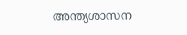അന്ത്യശാസന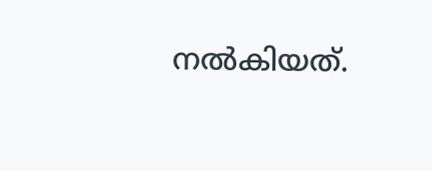നൽകിയത്.